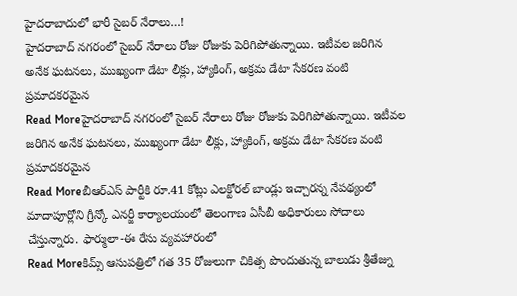హైదరాబాదులో భారీ సైబర్ నేరాలు…!
హైదరాబాద్ నగరంలో సైబర్ నేరాలు రోజు రోజుకు పెరిగిపోతున్నాయి. ఇటీవల జరిగిన అనేక ఘటనలు, ముఖ్యంగా డేటా లీక్లు, హ్యాకింగ్, అక్రమ డేటా సేకరణ వంటి ప్రమాదకరమైన
Read Moreహైదరాబాద్ నగరంలో సైబర్ నేరాలు రోజు రోజుకు పెరిగిపోతున్నాయి. ఇటీవల జరిగిన అనేక ఘటనలు, ముఖ్యంగా డేటా లీక్లు, హ్యాకింగ్, అక్రమ డేటా సేకరణ వంటి ప్రమాదకరమైన
Read Moreబీఆర్ఎస్ పార్టీకి రూ.41 కోట్లు ఎలక్టోరల్ బాండ్లు ఇచ్చారన్న నేపథ్యంలో మాదాపూర్లోని గ్రీన్కో ఎనర్జీ కార్యాలయంలో తెలంగాణ ఏసీబీ అధికారులు సోదాలు చేస్తున్నారు. ఫార్ములా-ఈ రేసు వ్యవహారంలో
Read Moreకిమ్స్ ఆసుపత్రిలో గత 35 రోజులుగా చికిత్స పొందుతున్న బాలుడు శ్రీతేజ్ను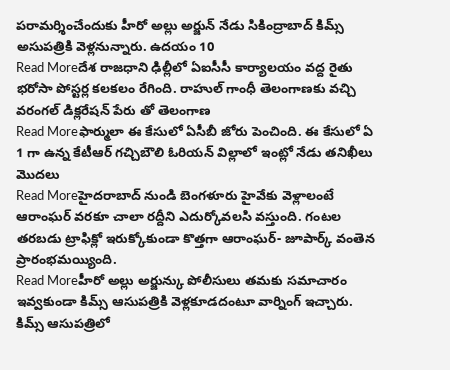పరామర్శించేందుకు హీరో అల్లు అర్జున్ నేడు సికింద్రాబాద్ కిమ్స్ అసుపత్రికి వెళ్లనున్నారు. ఉదయం 10
Read Moreదేశ రాజధాని ఢిల్లీలో ఏఐసీసీ కార్యాలయం వద్ద రైతు భరోసా పోస్టర్ల కలకలం రేగింది. రాహుల్ గాంధీ తెలంగాణకు వచ్చి వరంగల్ డిక్లరేషన్ పేరు తో తెలంగాణ
Read Moreఫార్ములా ఈ కేసులో ఏసీబీ జోరు పెంచింది. ఈ కేసులో ఏ 1 గా ఉన్న కేటీఆర్ గచ్చిబౌలి ఓరియన్ విల్లాలో ఇంట్లో నేడు తనిఖీలు మొదలు
Read Moreహైదరాబాద్ నుండి బెంగళూరు హైవేకు వెళ్లాలంటే ఆరాంఘర్ వరకూ చాలా రద్దీని ఎదుర్కోవలసి వస్తుంది. గంటల తరబడు ట్రాఫిక్లో ఇరుక్కోకుండా కొత్తగా ఆరాంఘర్- జూపార్క్ వంతెన ప్రారంభమయ్యింది.
Read Moreహీరో అల్లు అర్జున్కు పోలీసులు తమకు సమాచారం ఇవ్వకుండా కిమ్స్ ఆసుపత్రికి వెళ్లకూడదంటూ వార్నింగ్ ఇచ్చారు. కిమ్స్ ఆసుపత్రిలో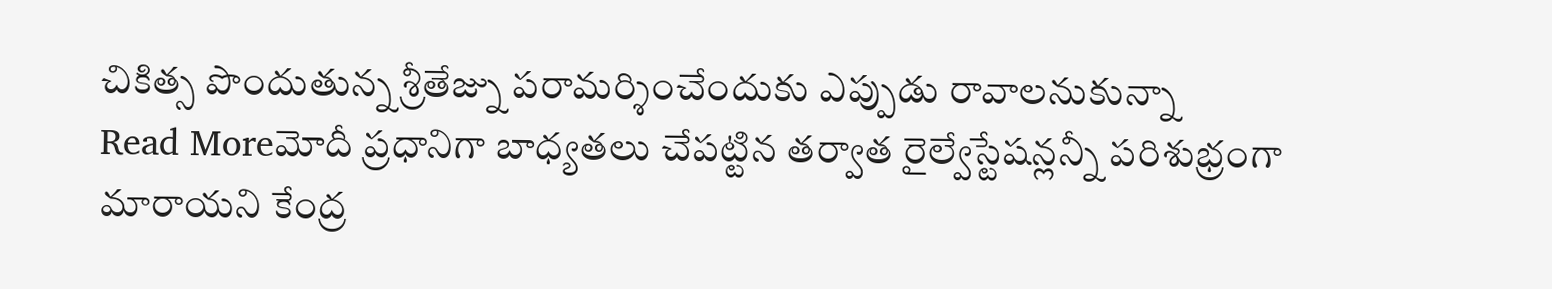చికిత్స పొందుతున్న శ్రీతేజ్ను పరామర్శించేందుకు ఎప్పుడు రావాలనుకున్నా
Read Moreమోదీ ప్రధానిగా బాధ్యతలు చేపట్టిన తర్వాత రైల్వేస్టేషన్లన్నీ పరిశుభ్రంగా మారాయని కేంద్ర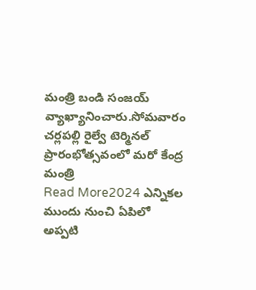మంత్రి బండి సంజయ్ వ్యాఖ్యానించారు.సోమవారం చర్లపల్లి రైల్వే టెర్మినల్ ప్రారంభోత్సవంలో మరో కేంద్ర మంత్రి
Read More2024 ఎన్నికల ముందు నుంచి ఏపిలో అప్పటి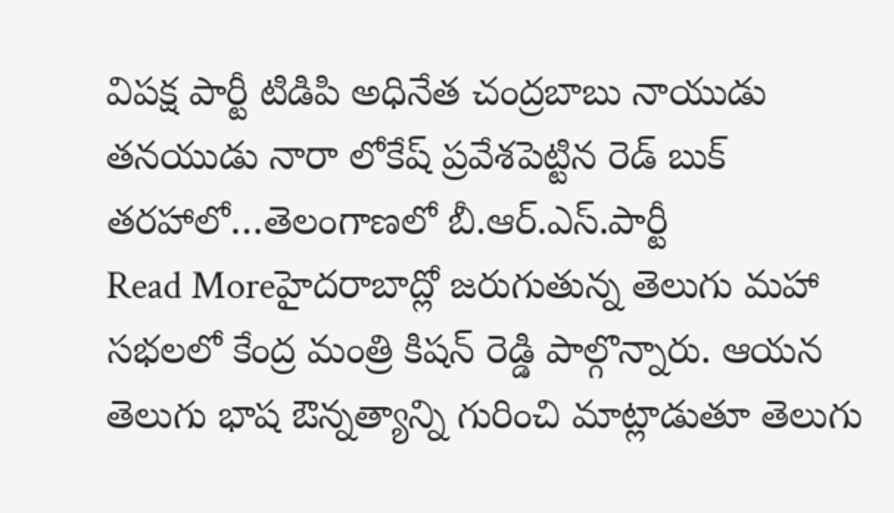విపక్ష పార్టీ టిడిపి అధినేత చంద్రబాబు నాయుడు తనయుడు నారా లోకేష్ ప్రవేశపెట్టిన రెడ్ బుక్ తరహాలో…తెలంగాణలో బీ.ఆర్.ఎస్.పార్టీ
Read Moreహైదరాబాద్లో జరుగుతున్న తెలుగు మహా సభలలో కేంద్ర మంత్రి కిషన్ రెడ్డి పాల్గొన్నారు. ఆయన తెలుగు భాష ఔన్నత్యాన్ని గురించి మాట్లాడుతూ తెలుగు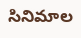సినిమాల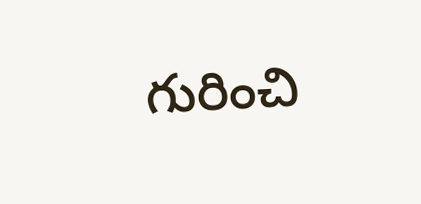గురించి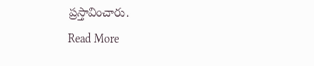ప్రస్తావించారు.
Read More